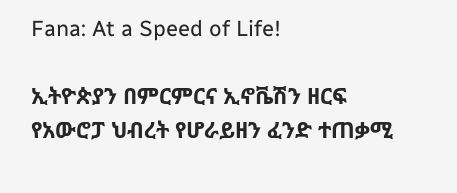Fana: At a Speed of Life!

ኢትዮጵያን በምርምርና ኢኖቬሽን ዘርፍ የአውሮፓ ህብረት የሆራይዘን ፈንድ ተጠቃሚ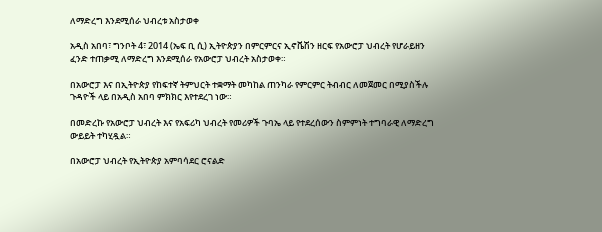ለማድረግ እንደሚሰራ ህብረቱ አስታወቀ

አዲስ አበባ፣ ግንቦት 4፣ 2014 (ኤፍ ቢ ሲ) ኢትዮጵያን በምርምርና ኢኖቬሽን ዘርፍ የአውሮፓ ህብረት የሆራይዘን ፈንድ ተጠቃሚ ለማድረግ እንደሚሰራ የአውሮፓ ህብረት አስታወቀ።

በአውሮፓ እና በኢትዮጵያ የከፍተኛ ትምህርት ተቋማት መካከል ጠንካራ የምርምር ትብብር ለመጀመር በሚያስችሉ ጉዳዮች ላይ በአዲስ አበባ ምክክር እየተደረገ ነው።

በመድረኩ የአውሮፓ ህብረት እና የአፍሪካ ህብረት የመሪዎች ጉባኤ ላይ የተደረሰውን ስምምነት ተግባራዊ ለማድረግ ውይይት ተካሂዷል።

በአውሮፓ ህብረት የኢትዮጵያ አምባሳደር ሮናልድ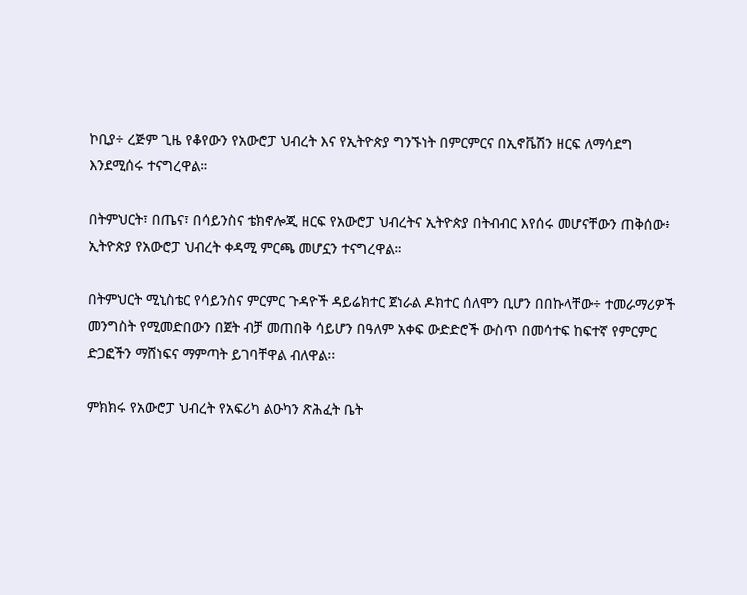ኮቢያ÷ ረጅም ጊዜ የቆየውን የአውሮፓ ህብረት እና የኢትዮጵያ ግንኙነት በምርምርና በኢኖቬሽን ዘርፍ ለማሳደግ እንደሚሰሩ ተናግረዋል።

በትምህርት፣ በጤና፣ በሳይንስና ቴክኖሎጂ ዘርፍ የአውሮፓ ህብረትና ኢትዮጵያ በትብብር እየሰሩ መሆናቸውን ጠቅሰው፥ ኢትዮጵያ የአውሮፓ ህብረት ቀዳሚ ምርጫ መሆኗን ተናግረዋል።

በትምህርት ሚኒስቴር የሳይንስና ምርምር ጉዳዮች ዳይሬክተር ጀነራል ዶክተር ሰለሞን ቢሆን በበኩላቸው÷ ተመራማሪዎች መንግስት የሚመድበውን በጀት ብቻ መጠበቅ ሳይሆን በዓለም አቀፍ ውድድሮች ውስጥ በመሳተፍ ከፍተኛ የምርምር ድጋፎችን ማሸነፍና ማምጣት ይገባቸዋል ብለዋል፡፡

ምክክሩ የአውሮፓ ህብረት የአፍሪካ ልዑካን ጽሕፈት ቤት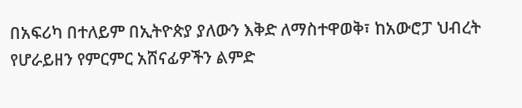በአፍሪካ በተለይም በኢትዮጵያ ያለውን እቅድ ለማስተዋወቅ፣ ከአውሮፓ ህብረት የሆራይዘን የምርምር አሸናፊዎችን ልምድ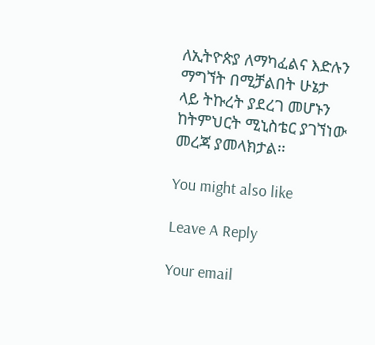ለኢትዮጵያ ለማካፈልና እድሉን ማግኘት በሚቻልበት ሁኔታ ላይ ትኩረት ያደረገ መሆኑን ከትምህርት ሚኒስቴር ያገኘነው መረጃ ያመላክታል፡፡

You might also like

Leave A Reply

Your email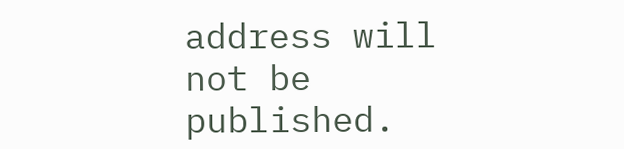address will not be published.